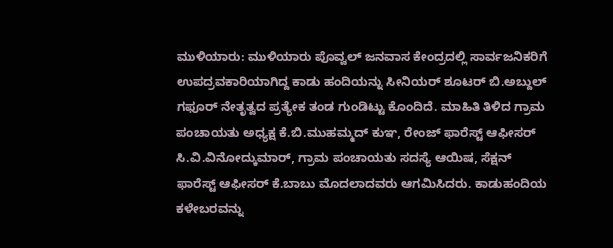ಮುಳಿಯಾರು: ಮುಳಿಯಾರು ಪೊವ್ವಲ್ ಜನವಾಸ ಕೇಂದ್ರದಲ್ಲಿ ಸಾರ್ವಜನಿಕರಿಗೆ ಉಪದ್ರವಕಾರಿಯಾಗಿದ್ದ ಕಾಡು ಹಂದಿಯನ್ನು ಸೀನಿಯರ್ ಶೂಟರ್ ಬಿ.ಅಬ್ದುಲ್ ಗಫೂರ್ ನೇತೃತ್ವದ ಪ್ರತ್ಯೇಕ ತಂಡ ಗುಂಡಿಟ್ಟು ಕೊಂದಿದೆ. ಮಾಹಿತಿ ತಿಳಿದ ಗ್ರಾಮ ಪಂಚಾಯತು ಅಧ್ಯಕ್ಷ ಕೆ.ಬಿ.ಮುಹಮ್ಮದ್ ಕುಞ, ರೇಂಜ್ ಫಾರೆಸ್ಟ್ ಆಫೀಸರ್ ಸಿ.ವಿ.ವಿನೋದ್ಕುಮಾರ್, ಗ್ರಾಮ ಪಂಚಾಯತು ಸದಸ್ಯೆ ಆಯಿಷ, ಸೆಕ್ಷನ್ ಫಾರೆಸ್ಟ್ ಆಫೀಸರ್ ಕೆ.ಬಾಬು ಮೊದಲಾದವರು ಆಗಮಿಸಿದರು. ಕಾಡುಹಂದಿಯ ಕಳೇಬರವನ್ನು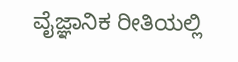ವೈಜ್ಞಾನಿಕ ರೀತಿಯಲ್ಲಿ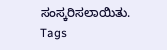ಸಂಸ್ಕರಿಸಲಾಯಿತು.
Tags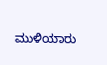ಮುಳಿಯಾರು